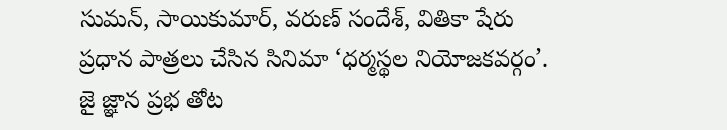సుమన్, సాయికుమార్, వరుణ్ సందేశ్, వితికా షేరు ప్రధాన పాత్రలు చేసిన సినిమా ‘ధర్మస్థల నియోజకవర్గం’. జై జ్ఞాన ప్రభ తోట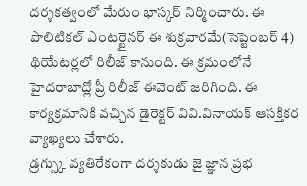దర్శకత్వంలో మేరుం భాస్కర్ నిర్మించారు. ఈ పొలిటికల్ ఎంటర్టైనర్ ఈ శుక్రవారమే(సెప్టెంబర్ 4) థియేటర్లలో రిలీజ్ కానుంది. ఈ క్రమంలోనే హైదరాబాద్లో ప్రీ రిలీజ్ ఈవెంట్ జరిగింది. ఈ కార్యక్రమానికి వచ్చిన డైరెక్టర్ వివి.వినాయక్ ఆసక్తికర వ్యాఖ్యలు చేశారు.
డ్రగ్స్కు వ్యతిరేకంగా దర్శకుడు జై జ్ఞాన ప్రభ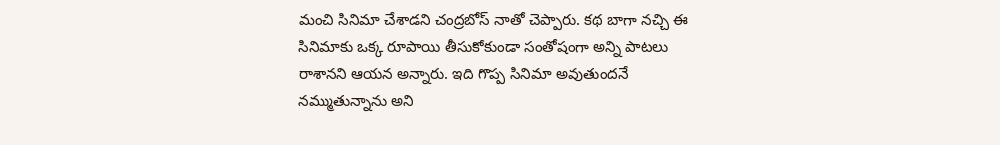మంచి సినిమా చేశాడని చంద్రబోస్ నాతో చెప్పారు. కథ బాగా నచ్చి ఈ సినిమాకు ఒక్క రూపాయి తీసుకోకుండా సంతోషంగా అన్ని పాటలు రాశానని ఆయన అన్నారు. ఇది గొప్ప సినిమా అవుతుందనే నమ్ముతున్నాను అని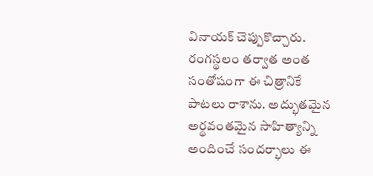వినాయక్ చెప్పుకొచ్చారు.
రంగస్థలం తర్వాత అంత సంతోషంగా ఈ చిత్రానికే పాటలు రాశాను. అద్భుతమైన అర్థవంతమైన సాహిత్యాన్ని అందించే సందర్భాలు ఈ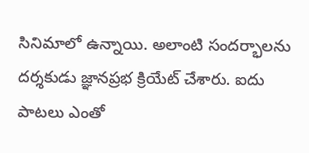సినిమాలో ఉన్నాయి. అలాంటి సందర్భాలను దర్శకుడు జ్ఞానప్రభ క్రియేట్ చేశారు. ఐదు పాటలు ఎంతో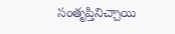సంతృప్తినిచ్చాయి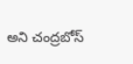అని చంద్రబోస్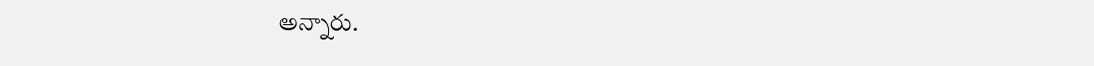అన్నారు.